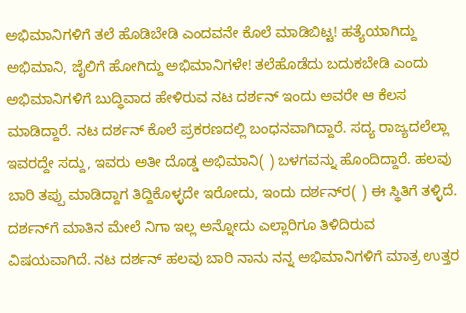ಅಭಿಮಾನಿಗಳಿಗೆ ತಲೆ ಹೊಡಿಬೇಡಿ ಎಂದವನೇ ಕೊಲೆ ಮಾಡಿಬಿಟ್ಟ! ಹತ್ಯೆಯಾಗಿದ್ದು ಅಭಿಮಾನಿ, ಜೈಲಿಗೆ ಹೋಗಿದ್ದು ಅಭಿಮಾನಿಗಳೇ! ತಲೆಹೊಡೆದು ಬದುಕಬೇಡಿ ಎಂದು ಅಭಿಮಾನಿಗಳಿಗೆ ಬುದ್ಧಿವಾದ ಹೇಳಿರುವ ನಟ ದರ್ಶನ್‌ ಇಂದು ಅವರೇ ಆ ಕೆಲಸ ಮಾಡಿದ್ದಾರೆ. ನಟ ದರ್ಶನ್‌ ಕೊಲೆ ಪ್ರಕರಣದಲ್ಲಿ ಬಂಧನವಾಗಿದ್ದಾರೆ. ಸದ್ಯ ರಾಜ್ಯದಲೆಲ್ಲಾ ಇವರದ್ದೇ ಸದ್ದು, ಇವರು ಅತೀ ದೊಡ್ಡ ಅಭಿಮಾನಿ( ) ಬಳಗವನ್ನು ಹೊಂದಿದ್ದಾರೆ. ಹಲವು ಬಾರಿ ತಪ್ಪು ಮಾಡಿದ್ದಾಗ ತಿದ್ದಿಕೊಳ್ಳದೇ ಇರೋದು, ಇಂದು ದರ್ಶನ್‌ರ( ) ಈ ಸ್ಥಿತಿಗೆ ತಳ್ಳಿದೆ. ದರ್ಶನ್‌ಗೆ ಮಾತಿನ ಮೇಲೆ ನಿಗಾ ಇಲ್ಲ ಅನ್ನೋದು ಎಲ್ಲಾರಿಗೂ ತಿಳಿದಿರುವ ವಿಷಯವಾಗಿದೆ. ನಟ ದರ್ಶನ್‌ ಹಲವು ಬಾರಿ ನಾನು ನನ್ನ ಅಭಿಮಾನಿಗಳಿಗೆ ಮಾತ್ರ ಉತ್ತರ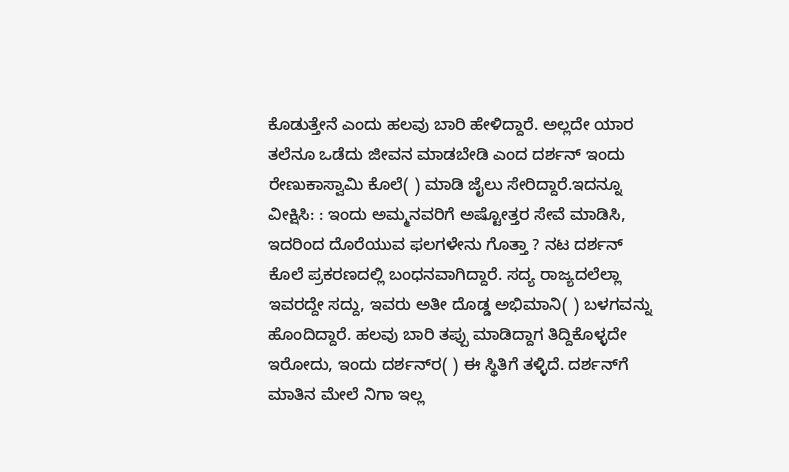ಕೊಡುತ್ತೇನೆ ಎಂದು ಹಲವು ಬಾರಿ ಹೇಳಿದ್ದಾರೆ. ಅಲ್ಲದೇ ಯಾರ ತಲೆನೂ ಒಡೆದು ಜೀವನ ಮಾಡಬೇಡಿ ಎಂದ ದರ್ಶನ್‌ ಇಂದು ರೇಣುಕಾಸ್ವಾಮಿ ಕೊಲೆ( ) ಮಾಡಿ ಜೈಲು ಸೇರಿದ್ದಾರೆ.ಇದನ್ನೂ ವೀಕ್ಷಿಸಿ: : ಇಂದು ಅಮ್ಮನವರಿಗೆ ಅಷ್ಟೋತ್ತರ ಸೇವೆ ಮಾಡಿಸಿ, ಇದರಿಂದ ದೊರೆಯುವ ಫಲಗಳೇನು ಗೊತ್ತಾ ? ನಟ ದರ್ಶನ್‌ ಕೊಲೆ ಪ್ರಕರಣದಲ್ಲಿ ಬಂಧನವಾಗಿದ್ದಾರೆ. ಸದ್ಯ ರಾಜ್ಯದಲೆಲ್ಲಾ ಇವರದ್ದೇ ಸದ್ದು, ಇವರು ಅತೀ ದೊಡ್ಡ ಅಭಿಮಾನಿ( ) ಬಳಗವನ್ನು ಹೊಂದಿದ್ದಾರೆ. ಹಲವು ಬಾರಿ ತಪ್ಪು ಮಾಡಿದ್ದಾಗ ತಿದ್ದಿಕೊಳ್ಳದೇ ಇರೋದು, ಇಂದು ದರ್ಶನ್‌ರ( ) ಈ ಸ್ಥಿತಿಗೆ ತಳ್ಳಿದೆ. ದರ್ಶನ್‌ಗೆ ಮಾತಿನ ಮೇಲೆ ನಿಗಾ ಇಲ್ಲ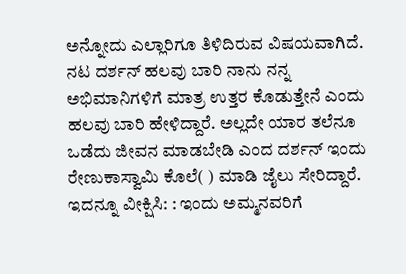ಅನ್ನೋದು ಎಲ್ಲಾರಿಗೂ ತಿಳಿದಿರುವ ವಿಷಯವಾಗಿದೆ. ನಟ ದರ್ಶನ್‌ ಹಲವು ಬಾರಿ ನಾನು ನನ್ನ ಅಭಿಮಾನಿಗಳಿಗೆ ಮಾತ್ರ ಉತ್ತರ ಕೊಡುತ್ತೇನೆ ಎಂದು ಹಲವು ಬಾರಿ ಹೇಳಿದ್ದಾರೆ. ಅಲ್ಲದೇ ಯಾರ ತಲೆನೂ ಒಡೆದು ಜೀವನ ಮಾಡಬೇಡಿ ಎಂದ ದರ್ಶನ್‌ ಇಂದು ರೇಣುಕಾಸ್ವಾಮಿ ಕೊಲೆ( ) ಮಾಡಿ ಜೈಲು ಸೇರಿದ್ದಾರೆ. ಇದನ್ನೂ ವೀಕ್ಷಿಸಿ: : ಇಂದು ಅಮ್ಮನವರಿಗೆ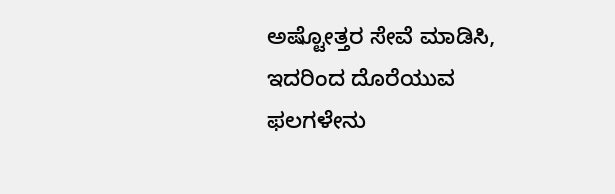ಅಷ್ಟೋತ್ತರ ಸೇವೆ ಮಾಡಿಸಿ, ಇದರಿಂದ ದೊರೆಯುವ ಫಲಗಳೇನು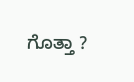ಗೊತ್ತಾ ?